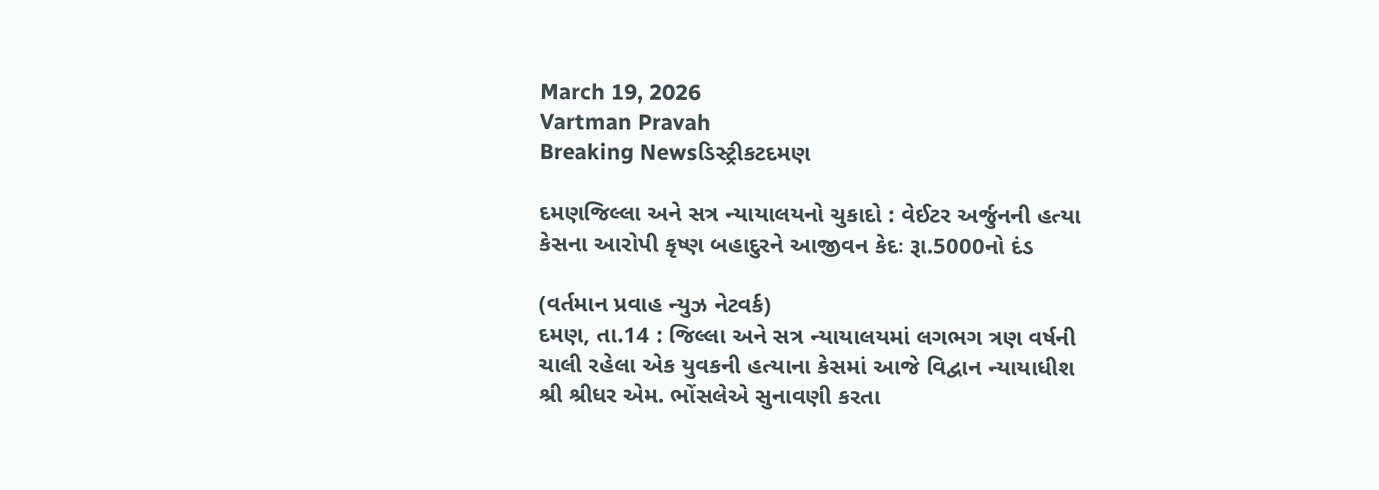March 19, 2026
Vartman Pravah
Breaking Newsડિસ્ટ્રીકટદમણ

દમણજિલ્લા અને સત્ર ન્‍યાયાલયનો ચુકાદો : વેઈટર અર્જુનની હત્‍યા કેસના આરોપી કૃષ્‍ણ બહાદુરને આજીવન કેદઃ રૂા.5000નો દંડ

(વર્તમાન પ્રવાહ ન્‍યુઝ નેટવર્ક)
દમણ, તા.14 : જિલ્લા અને સત્ર ન્‍યાયાલયમાં લગભગ ત્રણ વર્ષની ચાલી રહેલા એક યુવકની હત્‍યાના કેસમાં આજે વિદ્વાન ન્‍યાયાધીશ શ્રી શ્રીધર એમ. ભોંસલેએ સુનાવણી કરતા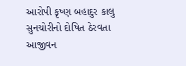આરોપી કૃષ્‍ણ બહાદુર કાલુ સુનચોરીનો દોષિત ઠેરવતા આજીવન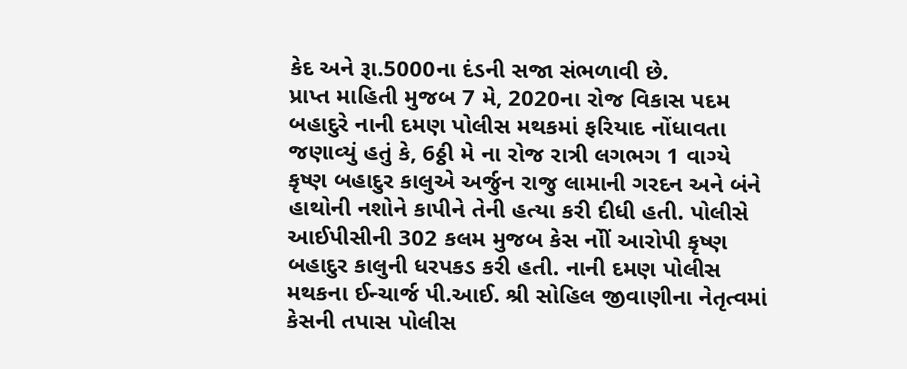કેદ અને રૂા.5000ના દંડની સજા સંભળાવી છે.
પ્રાપ્ત માહિતી મુજબ 7 મે, 2020ના રોજ વિકાસ પદમ બહાદુરે નાની દમણ પોલીસ મથકમાં ફરિયાદ નોંધાવતા જણાવ્‍યું હતું કે, 6ઠ્ઠી મે ના રોજ રાત્રી લગભગ 1 વાગ્‍યે કૃષ્‍ણ બહાદુર કાલુએ અર્જુન રાજુ લામાની ગરદન અને બંને હાથોની નશોને કાપીને તેની હત્‍યા કરી દીધી હતી. પોલીસે આઈપીસીની 302 કલમ મુજબ કેસ નોીં આરોપી કૃષ્‍ણ બહાદુર કાલુની ધરપકડ કરી હતી. નાની દમણ પોલીસ મથકના ઈન્‍ચાર્જ પી.આઈ. શ્રી સોહિલ જીવાણીના નેતૃત્‍વમાં કેસની તપાસ પોલીસ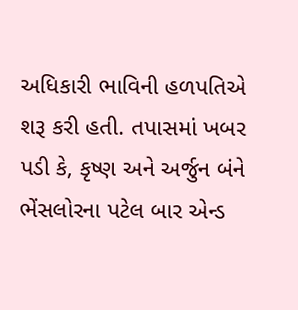અધિકારી ભાવિની હળપતિએ શરૂ કરી હતી. તપાસમાં ખબર પડી કે, કૃષ્‍ણ અને અર્જુન બંને ભેંસલોરના પટેલ બાર એન્‍ડ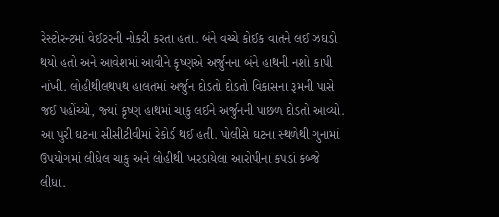રેસ્‍ટોરન્‍ટમાં વેઈટરની નોકરી કરતા હતા. બંને વચ્‍ચે કોઈક વાતને લઈ ઝઘડો થયો હતો અને આવેશમાં આવીને કૃષ્‍ણએ અર્જુનના બંને હાથની નશો કાપી નાંખી. લોહીથીલથપથ હાલતમાં અર્જુન દોડતો દોડતો વિકાસના રૂમની પાસે જઈ પહોંચ્‍યો, જ્‍યાં કૃષ્‍ણ હાથમાં ચાકુ લઈને અર્જુનની પાછળ દોડતો આવ્‍યો.
આ પુરી ઘટના સીસીટીવીમાં રેકોર્ડ થઈ હતી. પોલીસે ઘટના સ્‍થળેથી ગુનામાં ઉપયોગમાં લીધેલ ચાકુ અને લોહીથી ખરડાયેલા આરોપીના કપડાં કબ્‍જે લીધા.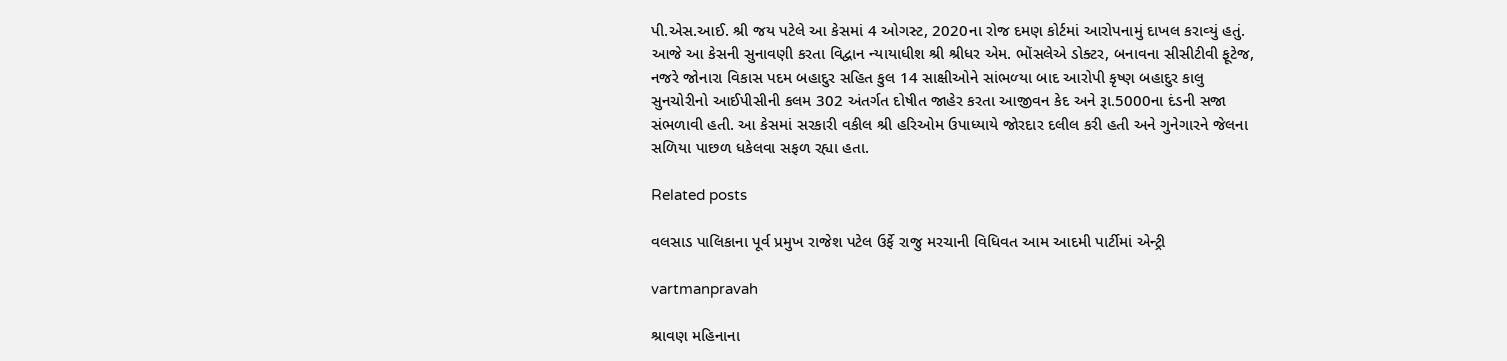પી.એસ.આઈ. શ્રી જય પટેલે આ કેસમાં 4 ઓગસ્‍ટ, 2020ના રોજ દમણ કોર્ટમાં આરોપનામું દાખલ કરાવ્‍યું હતું. આજે આ કેસની સુનાવણી કરતા વિદ્વાન ન્‍યાયાધીશ શ્રી શ્રીધર એમ. ભોંસલેએ ડોક્‍ટર, બનાવના સીસીટીવી ફૂટેજ, નજરે જોનારા વિકાસ પદમ બહાદુર સહિત કુલ 14 સાક્ષીઓને સાંભળ્‍યા બાદ આરોપી કૃષ્‍ણ બહાદુર કાલુ સુનચોરીનો આઈપીસીની કલમ 302 અંતર્ગત દોષીત જાહેર કરતા આજીવન કેદ અને રૂા.5000ના દંડની સજા સંભળાવી હતી. આ કેસમાં સરકારી વકીલ શ્રી હરિઓમ ઉપાધ્‍યાયે જોરદાર દલીલ કરી હતી અને ગુનેગારને જેલના સળિયા પાછળ ધકેલવા સફળ રહ્યા હતા.

Related posts

વલસાડ પાલિકાના પૂર્વ પ્રમુખ રાજેશ પટેલ ઉર્ફે રાજુ મરચાની વિધિવત આમ આદમી પાર્ટીમાં એન્‍ટ્રી

vartmanpravah

શ્રાવણ મહિનાના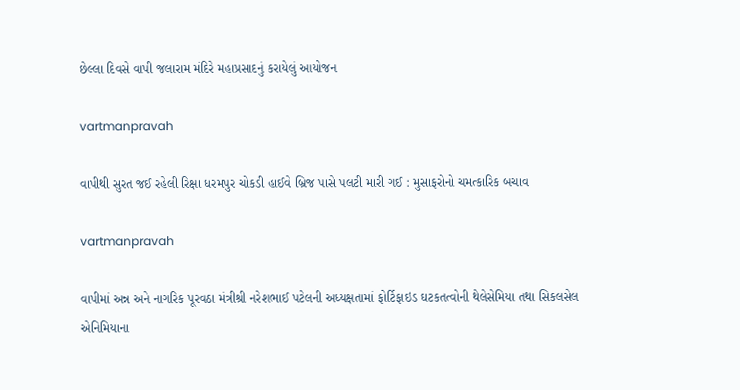છેલ્લા દિવસે વાપી જલારામ મંદિરે મહાપ્રસાદનું કરાયેલું આયોજન

vartmanpravah

વાપીથી સુરત જઈ રહેલી રિક્ષા ધરમપુર ચોકડી હાઈવે બ્રિજ પાસે પલટી મારી ગઈ : મુસાફરોનો ચમત્‍કારિક બચાવ

vartmanpravah

વાપીમાં અન્ન અને નાગરિક પૂરવઠા મંત્રીશ્રી નરેશભાઈ પટેલની અધ્યક્ષતામાં ફોર્ટિફાઇડ ઘટકતત્વોની થેલેસેમિયા તથા સિકલસેલ એનિમિયાના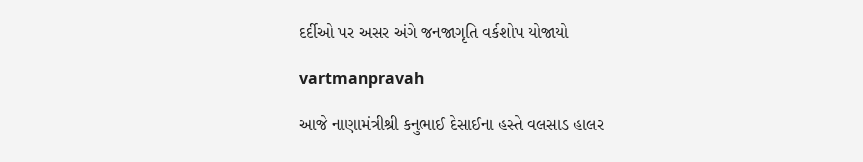દર્દીઓ પર અસર અંગે જનજાગૃતિ વર્કશોપ યોજાયો

vartmanpravah

આજે નાણામંત્રીશ્રી કનુભાઈ દેસાઈના હસ્તે વલસાડ હાલર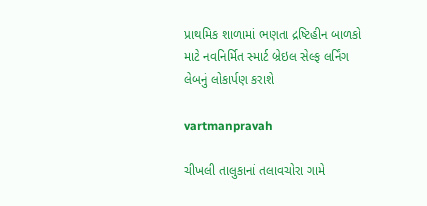પ્રાથમિક શાળામાં ભણતા દ્રષ્ટિહીન બાળકો માટે નવનિર્મિત સ્માર્ટ બ્રેઇલ સેલ્ફ લર્નિંગ લેબનું લોકાર્પણ કરાશે

vartmanpravah

ચીખલી તાલુકાનાં તલાવચોરા ગામે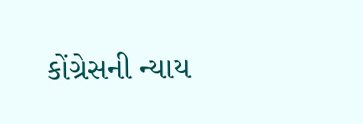કોંગ્રેસની ન્‍યાય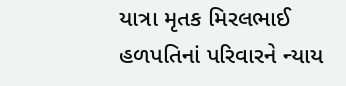યાત્રા મૃતક મિરલભાઈ હળપતિનાં પરિવારને ન્‍યાય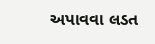અપાવવા લડત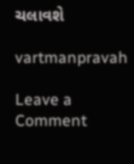ચલાવશે

vartmanpravah

Leave a Comment